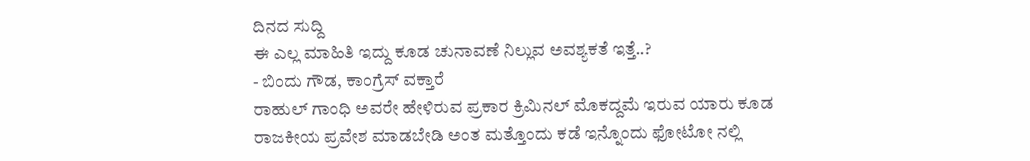ದಿನದ ಸುದ್ದಿ
ಈ ಎಲ್ಲ ಮಾಹಿತಿ ಇದ್ದು ಕೂಡ ಚುನಾವಣೆ ನಿಲ್ಲುವ ಅವಶ್ಯಕತೆ ಇತ್ತೆ..?
- ಬಿಂದು ಗೌಡ, ಕಾಂಗ್ರೆಸ್ ವಕ್ತಾರೆ
ರಾಹುಲ್ ಗಾಂಧಿ ಅವರೇ ಹೇಳಿರುವ ಪ್ರಕಾರ ಕ್ರಿಮಿನಲ್ ಮೊಕದ್ದಮೆ ಇರುವ ಯಾರು ಕೂಡ ರಾಜಕೀಯ ಪ್ರವೇಶ ಮಾಡಬೇಡಿ ಅಂತ ಮತ್ತೊಂದು ಕಡೆ ಇನ್ನೊಂದು ಫೋಟೋ ನಲ್ಲಿ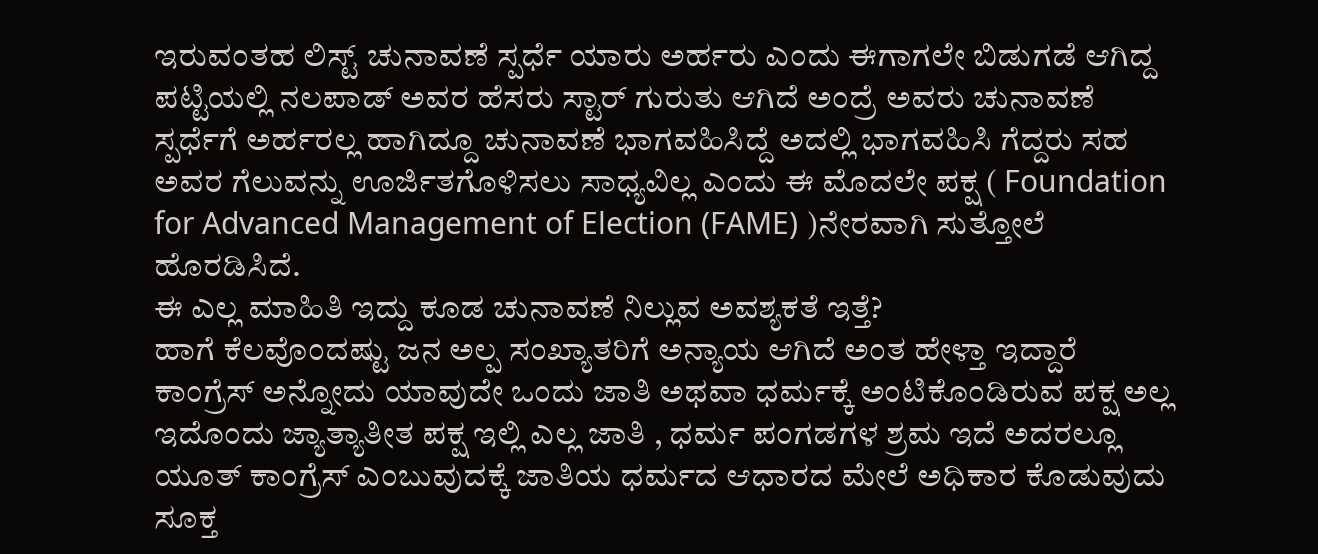ಇರುವಂತಹ ಲಿಸ್ಟ್ ಚುನಾವಣೆ ಸ್ಪರ್ಧೆ ಯಾರು ಅರ್ಹರು ಎಂದು ಈಗಾಗಲೇ ಬಿಡುಗಡೆ ಆಗಿದ್ದ ಪಟ್ಟಿಯಲ್ಲಿ ನಲಪಾಡ್ ಅವರ ಹೆಸರು ಸ್ಟಾರ್ ಗುರುತು ಆಗಿದೆ ಅಂದ್ರೆ ಅವರು ಚುನಾವಣೆ ಸ್ಪರ್ಧೆಗೆ ಅರ್ಹರಲ್ಲ ಹಾಗಿದ್ದೂ ಚುನಾವಣೆ ಭಾಗವಹಿಸಿದ್ದೆ ಅದಲ್ಲಿ ಭಾಗವಹಿಸಿ ಗೆದ್ದರು ಸಹ ಅವರ ಗೆಲುವನ್ನು ಊರ್ಜಿತಗೊಳಿಸಲು ಸಾಧ್ಯವಿಲ್ಲ ಎಂದು ಈ ಮೊದಲೇ ಪಕ್ಷ ( Foundation for Advanced Management of Election (FAME) )ನೇರವಾಗಿ ಸುತ್ತೋಲೆ ಹೊರಡಿಸಿದೆ.
ಈ ಎಲ್ಲ ಮಾಹಿತಿ ಇದ್ದು ಕೂಡ ಚುನಾವಣೆ ನಿಲ್ಲುವ ಅವಶ್ಯಕತೆ ಇತ್ತೆ?
ಹಾಗೆ ಕೆಲವೊಂದಷ್ಟು ಜನ ಅಲ್ಪ ಸಂಖ್ಯಾತರಿಗೆ ಅನ್ಯಾಯ ಆಗಿದೆ ಅಂತ ಹೇಳ್ತಾ ಇದ್ದಾರೆ ಕಾಂಗ್ರೆಸ್ ಅನ್ನೋದು ಯಾವುದೇ ಒಂದು ಜಾತಿ ಅಥವಾ ಧರ್ಮಕ್ಕೆ ಅಂಟಿಕೊಂಡಿರುವ ಪಕ್ಷ ಅಲ್ಲ ಇದೊಂದು ಜ್ಯಾತ್ಯಾತೀತ ಪಕ್ಷ ಇಲ್ಲಿ ಎಲ್ಲ ಜಾತಿ , ಧರ್ಮ ಪಂಗಡಗಳ ಶ್ರಮ ಇದೆ ಅದರಲ್ಲೂ ಯೂತ್ ಕಾಂಗ್ರೆಸ್ ಎಂಬುವುದಕ್ಕೆ ಜಾತಿಯ ಧರ್ಮದ ಆಧಾರದ ಮೇಲೆ ಅಧಿಕಾರ ಕೊಡುವುದು ಸೂಕ್ತ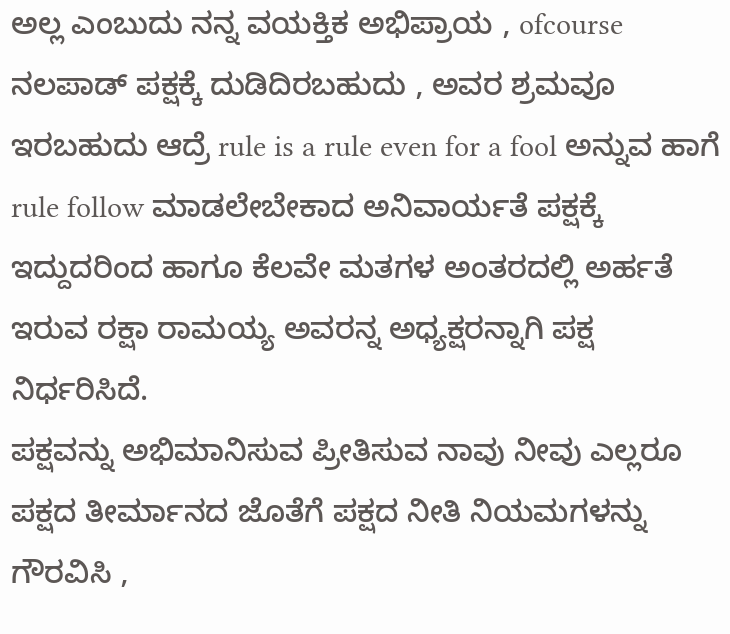ಅಲ್ಲ ಎಂಬುದು ನನ್ನ ವಯಕ್ತಿಕ ಅಭಿಪ್ರಾಯ , ofcourse ನಲಪಾಡ್ ಪಕ್ಷಕ್ಕೆ ದುಡಿದಿರಬಹುದು , ಅವರ ಶ್ರಮವೂ ಇರಬಹುದು ಆದ್ರೆ rule is a rule even for a fool ಅನ್ನುವ ಹಾಗೆ rule follow ಮಾಡಲೇಬೇಕಾದ ಅನಿವಾರ್ಯತೆ ಪಕ್ಷಕ್ಕೆ ಇದ್ದುದರಿಂದ ಹಾಗೂ ಕೆಲವೇ ಮತಗಳ ಅಂತರದಲ್ಲಿ ಅರ್ಹತೆ ಇರುವ ರಕ್ಷಾ ರಾಮಯ್ಯ ಅವರನ್ನ ಅಧ್ಯಕ್ಷರನ್ನಾಗಿ ಪಕ್ಷ ನಿರ್ಧರಿಸಿದೆ.
ಪಕ್ಷವನ್ನು ಅಭಿಮಾನಿಸುವ ಪ್ರೀತಿಸುವ ನಾವು ನೀವು ಎಲ್ಲರೂ ಪಕ್ಷದ ತೀರ್ಮಾನದ ಜೊತೆಗೆ ಪಕ್ಷದ ನೀತಿ ನಿಯಮಗಳನ್ನು ಗೌರವಿಸಿ ,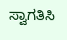ಸ್ವಾಗತಿಸಿ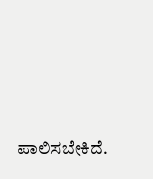ಪಾಲಿಸಬೇಕಿದೆ.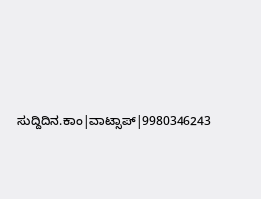ಸುದ್ದಿದಿನ.ಕಾಂ|ವಾಟ್ಸಾಪ್|9980346243